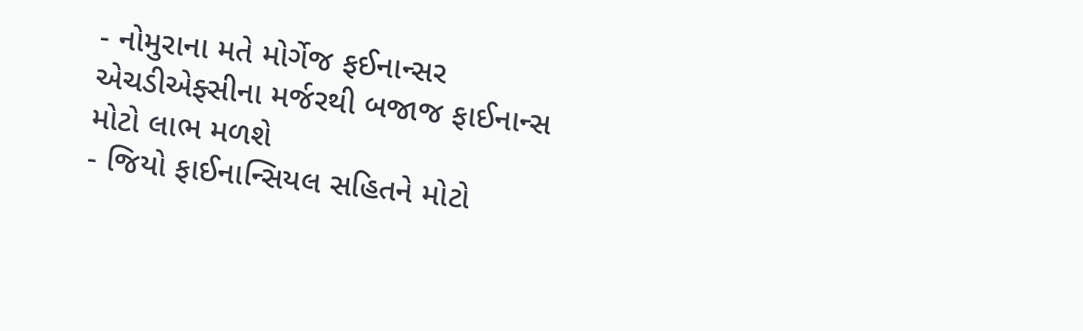- નોમુરાના મતે મોર્ગેજ ફઈનાન્સર એચડીએફ્સીના મર્જરથી બજાજ ફાઈનાન્સ મોટો લાભ મળશે
- જિયો ફાઈનાન્સિયલ સહિતને મોટો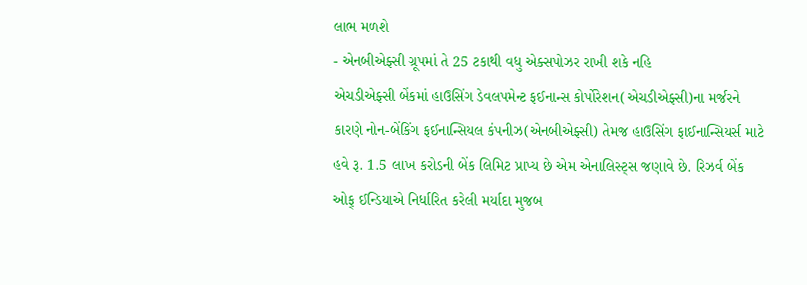લાભ મળશે
- એનબીએફ્સી ગ્રૂપમાં તે 25 ટકાથી વધુ એક્સપોઝર રાખી શકે નહિ
એચડીએફ્સી બેંકમાં હાઉસિંગ ડેવલપમેન્ટ ફઈનાન્સ કોર્પોરેશન(એચડીએફ્સી)ના મર્જરને કારણે નોન-બેંકિંગ ફઈનાન્સિયલ કંપનીઝ(એનબીએફ્સી) તેમજ હાઉસિંગ ફાઈનાન્સિયર્સ માટે હવે રૂ. 1.5 લાખ કરોડની બેંક લિમિટ પ્રાપ્ય છે એમ એનાલિસ્ટ્સ જણાવે છે. રિઝર્વ બેંક ઓફ્ ઈન્ડિયાએ નિર્ધારિત કરેલી મર્યાદા મુજબ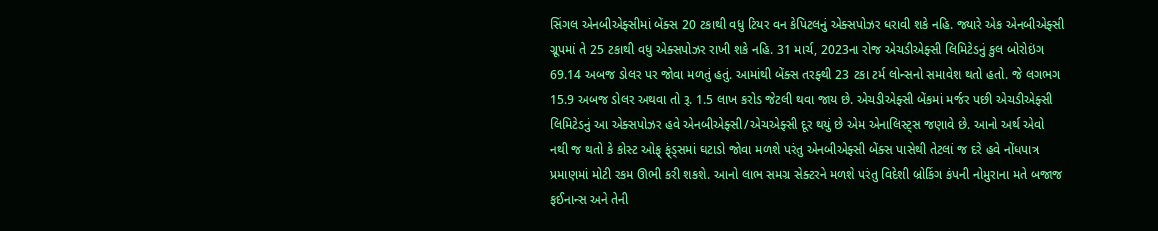સિંગલ એનબીએફ્સીમાં બેંક્સ 20 ટકાથી વધુ ટિયર વન કેપિટલનું એક્સપોઝર ધરાવી શકે નહિ. જ્યારે એક એનબીએફ્સી ગ્રૂપમાં તે 25 ટકાથી વધુ એક્સપોઝર રાખી શકે નહિ. 31 માર્ચ, 2023ના રોજ એચડીએફ્સી લિમિટેડનું કુલ બોરોઇંગ 69.14 અબજ ડોલર પર જોવા મળતું હતું. આમાંથી બેંક્સ તરફ્થી 23 ટકા ટર્મ લોન્સનો સમાવેશ થતો હતો. જે લગભગ 15.9 અબજ ડોલર અથવા તો રૂ. 1.5 લાખ કરોડ જેટલી થવા જાય છે. એચડીએફ્સી બેંકમાં મર્જર પછી એચડીએફ્સી લિમિટેડનું આ એક્સપોઝર હવે એનબીએફ્સી/એચએફ્સી દૂર થયું છે એમ એનાલિસ્ટ્સ જણાવે છે. આનો અર્થ એવો નથી જ થતો કે કોસ્ટ ઓફ્ ફ્ંડ્સમાં ઘટાડો જોવા મળશે પરંતુ એનબીએફ્સી બેંક્સ પાસેથી તેટલાં જ દરે હવે નોંધપાત્ર પ્રમાણમાં મોટી રકમ ઊભી કરી શકશે. આનો લાભ સમગ્ર સેક્ટરને મળશે પરંતુ વિદેશી બ્રોકિંગ કંપની નોમુરાના મતે બજાજ ફઈનાન્સ અને તેની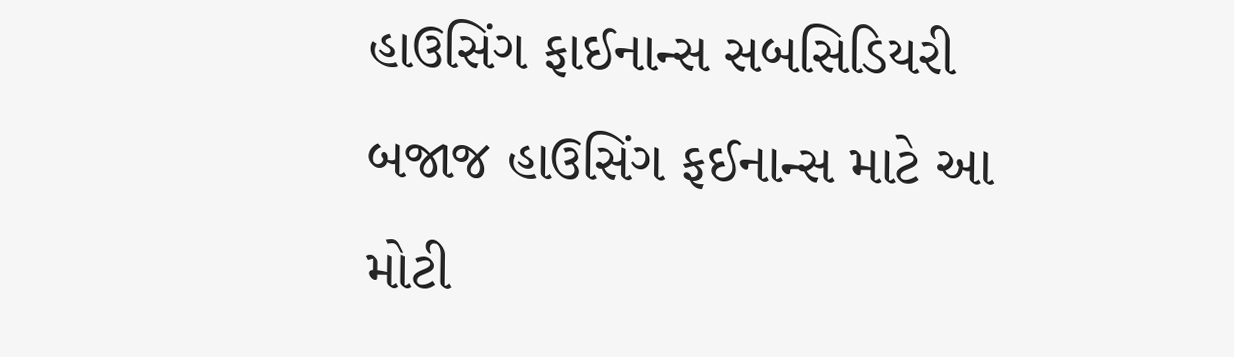હાઉસિંગ ફાઈનાન્સ સબસિડિયરી બજાજ હાઉસિંગ ફઈનાન્સ માટે આ મોટી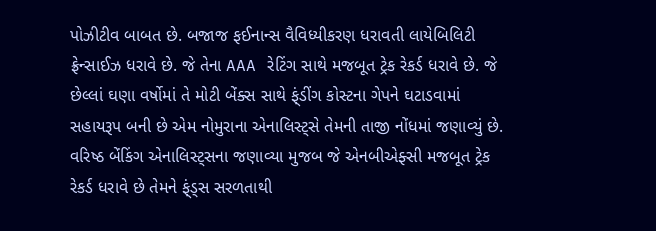પોઝીટીવ બાબત છે. બજાજ ફઈનાન્સ વૈવિધ્યીકરણ ધરાવતી લાયેબિલિટી ફ્રેન્સાઈઝ ધરાવે છે. જે તેના AAA રેટિંગ સાથે મજબૂત ટ્રેક રેકર્ડ ધરાવે છે. જે છેલ્લાં ઘણા વર્ષોમાં તે મોટી બેંક્સ સાથે ફ્ંડીંગ કોસ્ટના ગેપને ઘટાડવામાં સહાયરૂપ બની છે એમ નોમુરાના એનાલિસ્ટ્સે તેમની તાજી નોંધમાં જણાવ્યું છે. વરિષ્ઠ બેંકિંગ એનાલિસ્ટ્સના જણાવ્યા મુજબ જે એનબીએફ્સી મજબૂત ટ્રેક રેકર્ડ ધરાવે છે તેમને ફ્ંડ્સ સરળતાથી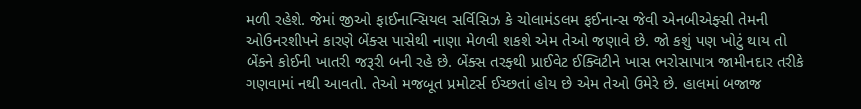મળી રહેશે. જેમાં જીઓ ફાઈનાન્સિયલ સર્વિસિઝ કે ચોલામંડલમ ફઈનાન્સ જેવી એનબીએફ્સી તેમની ઓઉનરશીપને કારણે બેંક્સ પાસેથી નાણા મેળવી શકશે એમ તેઓ જણાવે છે. જો કશું પણ ખોટું થાય તો બેંકને કોઈની ખાતરી જરૂરી બની રહે છે. બેંક્સ તરફ્થી પ્રાઈવેટ ઈક્વિટીને ખાસ ભરોસાપાત્ર જામીનદાર તરીકે ગણવામાં નથી આવતો. તેઓ મજબૂત પ્રમોટર્સ ઈચ્છતાં હોય છે એમ તેઓ ઉમેરે છે. હાલમાં બજાજ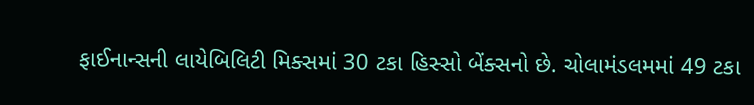ફાઈનાન્સની લાયેબિલિટી મિક્સમાં 30 ટકા હિસ્સો બેંક્સનો છે. ચોલામંડલમમાં 49 ટકા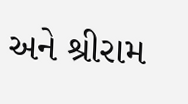અને શ્રીરામ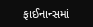ફાઈનાન્સમાં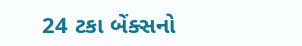24 ટકા બેંક્સનો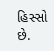હિસ્સો છે.